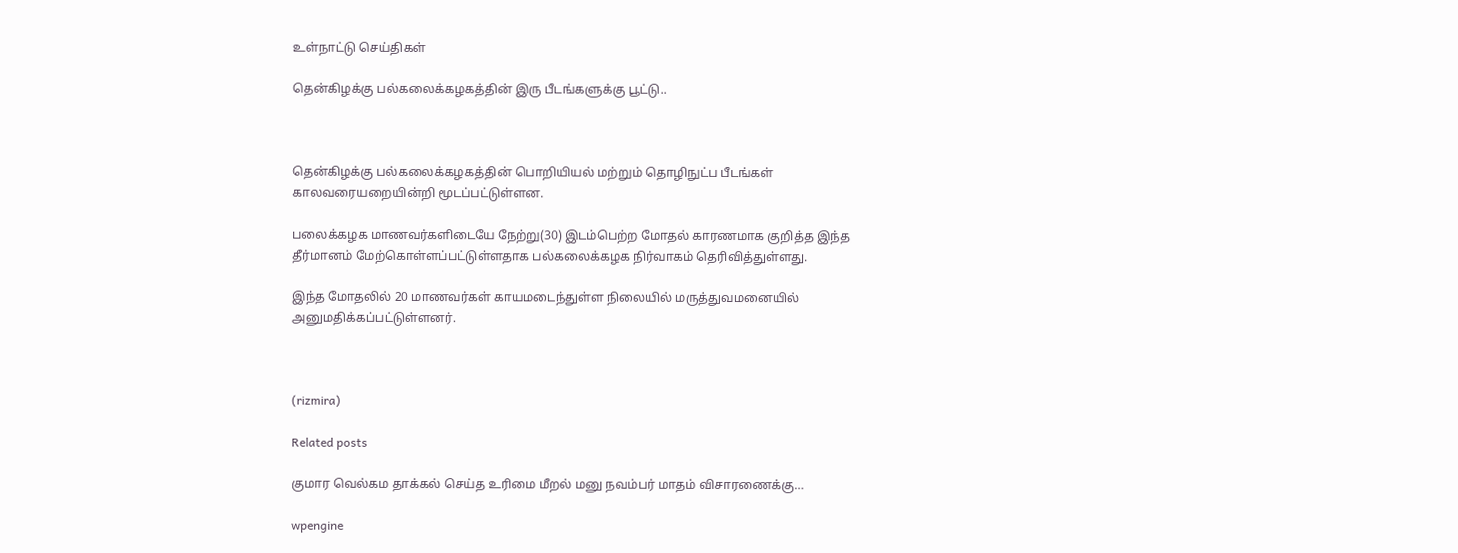உள்நாட்டு செய்திகள்

தென்கிழக்கு பல்கலைக்கழகத்தின் இரு பீடங்களுக்கு பூட்டு..



தென்கிழக்கு பல்கலைக்கழகத்தின் பொறியியல் மற்றும் தொழிநுட்ப பீடங்கள் காலவரையறையின்றி மூடப்பட்டுள்ளன.

பலைக்கழக மாணவர்களிடையே நேற்று(30) இடம்பெற்ற மோதல் காரணமாக குறித்த இந்த தீர்மானம் மேற்கொள்ளப்பட்டுள்ளதாக பல்கலைக்கழக நிர்வாகம் தெரிவித்துள்ளது.

இந்த மோதலில் 20 மாணவர்கள் காயமடைந்துள்ள நிலையில் மருத்துவமனையில் அனுமதிக்கப்பட்டுள்ளனர்.



(rizmira)

Related posts

குமார வெல்கம தாக்கல் செய்த உரிமை மீறல் மனு நவம்பர் மாதம் விசாரணைக்கு…

wpengine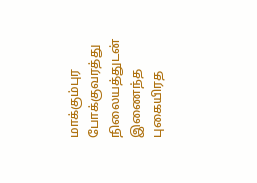மாக்கும்புர போக்குவரத்து நிலையத்துடன் இணைந்த புகையிரத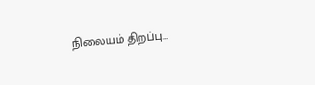நிலையம் திறப்பு…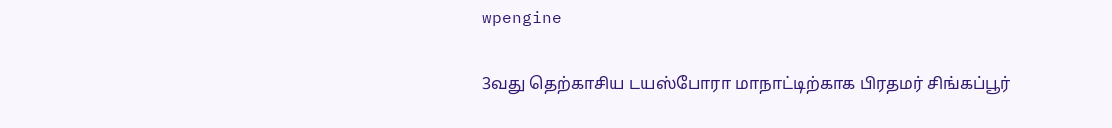wpengine

3வது தெற்காசிய டயஸ்போரா மாநாட்டிற்காக பிரதமர் சிங்கப்பூர்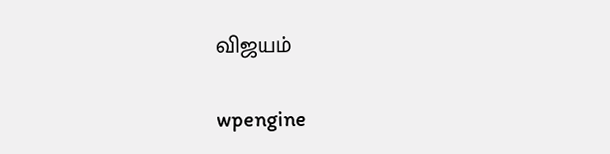விஜயம்

wpengine